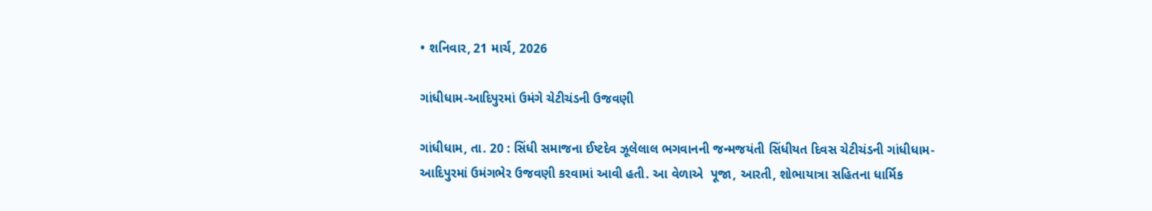• શનિવાર, 21 માર્ચ, 2026

ગાંધીધામ-આદિપુરમાં ઉમંગે ચેટીચંડની ઉજવણી

ગાંધીધામ, તા. 20 : સિંધી સમાજના ઈષ્ટદેવ ઝૂલેલાલ ભગવાનની જન્મજયંતી સિંધીયત દિવસ ચેટીચંડની ગાંધીધામ-આદિપુરમાં ઉમંગભેર ઉજવણી કરવામાં આવી હતી. આ વેળાએ  પૂજા, આરતી, શોભાયાત્રા સહિતના ધાર્મિક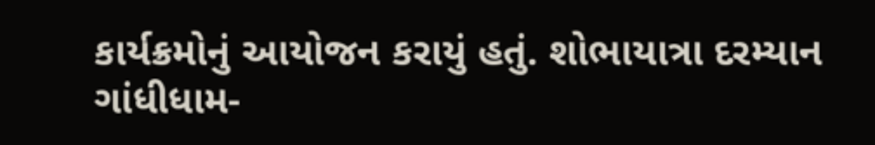કાર્યક્રમોનું આયોજન કરાયું હતું. શોભાયાત્રા દરમ્યાન ગાંધીધામ-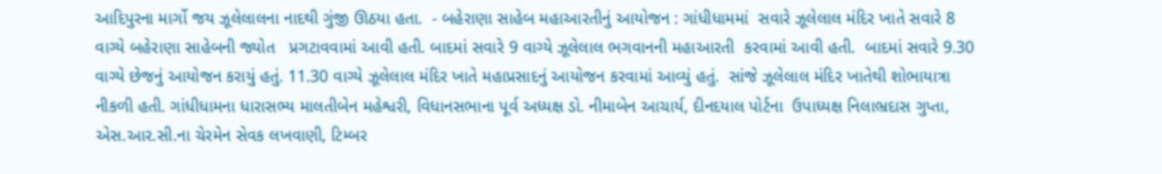આદિપુરના માર્ગો જય ઝૂલેલાલના નાદથી ગુંજી ઊઠયા હતા.  - બહેરાણા સાહેબ મહાઆરતીનું આયોજન : ગાંધીધામમાં  સવારે ઝૂલેલાલ મંદિર ખાતે સવારે 8 વાગ્યે બહેરાણા સાહેબની જ્યોત   પ્રગટાવવામાં આવી હતી. બાદમાં સવારે 9 વાગ્યે ઝૂલેલાલ ભગવાનની મહાઆરતી  કરવામાં આવી હતી.  બાદમાં સવારે 9.30 વાગ્યે છેજનું આયોજન કરાયું હતું. 11.30 વાગ્યે ઝૂલેલાલ મંદિર ખાતે મહાપ્રસાદનું આયોજન કરવામાં આવ્યું હતું.  સાંજે ઝૂલેલાલ મંદિર ખાતેથી શોભાયાત્રા નીકળી હતી. ગાંધીધામના ધારાસભ્ય માલતીબેન મહેશ્વરી, વિધાનસભાના પૂર્વ અધ્યક્ષ ડો. નીમાબેન આચાર્ય, દીનદયાલ પોર્ટના  ઉપાધ્યક્ષ નિલાભ્રદાસ ગુપ્તા, એસ.આર.સી.ના ચેરમેન સેવક લખવાણી, ટિમ્બર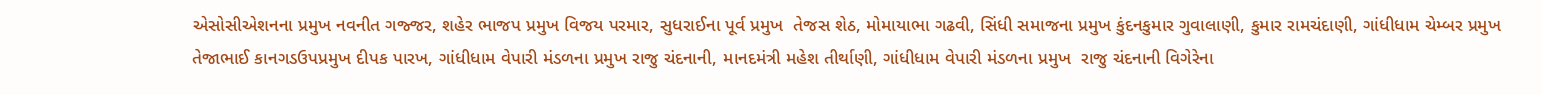એસોસીએશનના પ્રમુખ નવનીત ગજ્જર, શહેર ભાજપ પ્રમુખ વિજય પરમાર, સુધરાઈના પૂર્વ પ્રમુખ  તેજસ શેઠ, મોમાયાભા ગઢવી, સિંધી સમાજના પ્રમુખ કુંદનકુમાર ગુવાલાણી, કુમાર રામચંદાણી, ગાંધીધામ ચેમ્બર પ્રમુખ તેજાભાઈ કાનગડઉપપ્રમુખ દીપક પારખ, ગાંધીધામ વેપારી મંડળના પ્રમુખ રાજુ ચંદનાની, માનદમંત્રી મહેશ તીર્થાણી, ગાંધીધામ વેપારી મંડળના પ્રમુખ  રાજુ ચંદનાની વિગેરેના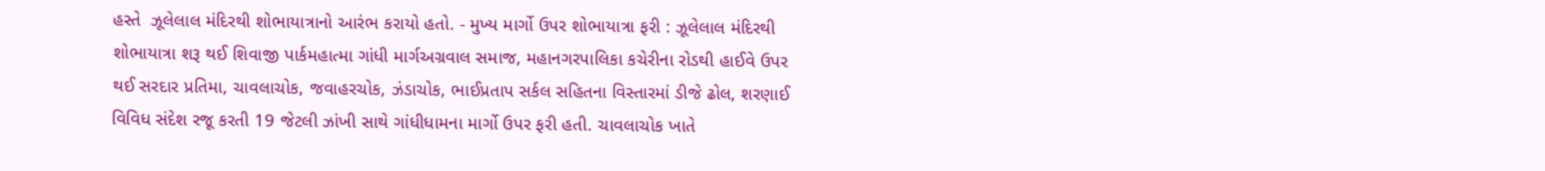હસ્તે  ઝૂલેલાલ મંદિરથી શોભાયાત્રાનો આરંભ કરાયો હતો. - મુખ્ય માર્ગો ઉપર શોભાયાત્રા ફરી : ઝૂલેલાલ મંદિરથી શોભાયાત્રા શરૂ થઈ શિવાજી પાર્કમહાત્મા ગાંધી માર્ગઅગ્રવાલ સમાજ, મહાનગરપાલિકા કચેરીના રોડથી હાઈવે ઉપર થઈ સરદાર પ્રતિમા, ચાવલાચોક, જવાહરચોક, ઝંડાચોક, ભાઈપ્રતાપ સર્કલ સહિતના વિસ્તારમાં ડીજે ઢોલ, શરણાઈ  વિવિધ સંદેશ રજૂ કરતી 19 જેટલી ઝાંખી સાથે ગાંધીધામના માર્ગો ઉપર ફરી હતી. ચાવલાચોક ખાતે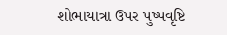શોભાયાત્રા ઉપર પુષ્પવૃષ્ટિ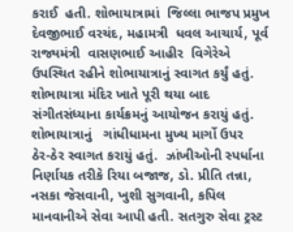કરાઈ  હતી. શોભાયાત્રામાં  જિલ્લા ભાજપ પ્રમુખ દેવજીભાઈ વરચંદ, મહામત્રી  ધવલ આચાર્ય, પૂર્વ રાજ્યમંત્રી  વાસણભાઈ આહીર  વિગેરેએ  ઉપસ્થિત રહીને શોભાયાત્રાનું સ્વાગત કર્યું હતું.  શોભાયાત્રા મંદિર ખાતે પૂરી થયા બાદ  સંગીતસંધ્યાના કાર્યક્રમનું આયોજન કરાયું હતું.  શોભાયાત્રાનું   ગાંધીધામના મુખ્ય માર્ગો ઉપર  ઠેર-ઠેર સ્વાગત કરાયું હતું.  ઝાંખીઓની સ્પર્ધાના નિર્ણાયક તરીકે રિયા બજાજ, ડો. પ્રીતિ તન્ના, નસકા જેસવાની, ખુશી સુગવાની, કપિલ માનવાનીએ સેવા આપી હતી. સતગુરુ સેવા ટ્રસ્ટ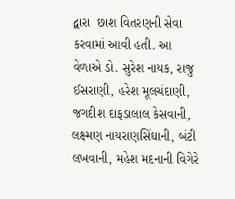દ્વારા  છાશ વિતરણની સેવા કરવામાં આવી હતી. આ વેળાએ ડો. સુરેશ નાયક, રાજુ ઈસરાણી, હરેશ મૂલચંદાણી, જગદીશ દાફડાલાલ કેસવાની, લક્ષ્મણ નાયરાણસિંઘાની, બંટી લખવાની, મહેશ મદનાની વિગેરે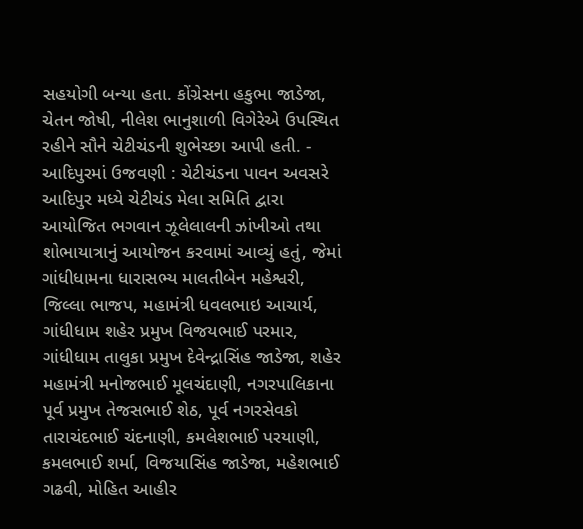સહયોગી બન્યા હતા. કોંગ્રેસના હકુભા જાડેજા, ચેતન જોષી, નીલેશ ભાનુશાળી વિગેરેએ ઉપસ્થિત રહીને સૌને ચેટીચંડની શુભેચ્છા આપી હતી. - આદિપુરમાં ઉજવણી : ચેટીચંડના પાવન અવસરે આદિપુર મધ્યે ચેટીચંડ મેલા સમિતિ દ્વારા આયોજિત ભગવાન ઝૂલેલાલની ઝાંખીઓ તથા શોભાયાત્રાનું આયોજન કરવામાં આવ્યું હતું, જેમાં ગાંધીધામના ધારાસભ્ય માલતીબેન મહેશ્વરી, જિલ્લા ભાજપ, મહામંત્રી ધવલભાઇ આચાર્ય, ગાંધીધામ શહેર પ્રમુખ વિજયભાઈ પરમાર, ગાંધીધામ તાલુકા પ્રમુખ દેવેન્દ્રાસિંહ જાડેજા, શહેર મહામંત્રી મનોજભાઈ મૂલચંદાણી, નગરપાલિકાના પૂર્વ પ્રમુખ તેજસભાઈ શેઠ, પૂર્વ નગરસેવકો તારાચંદભાઈ ચંદનાણી, કમલેશભાઈ પરયાણી, કમલભાઈ શર્મા, વિજયાસિંહ જાડેજા, મહેશભાઈ ગઢવી, મોહિત આહીર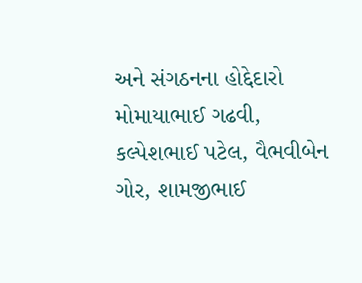અને સંગઠનના હોદ્દેદારો મોમાયાભાઈ ગઢવી, કલ્પેશભાઈ પટેલ, વૈભવીબેન ગોર, શામજીભાઈ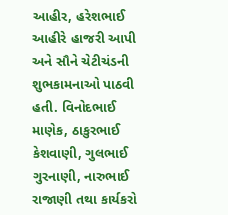આહીર, હરેશભાઈ આહીરે હાજરી આપી અને સૌને ચેટીચંડની શુભકામનાઓ પાઠવી  હતી. વિનોદભાઈ માણેક, ઠાકુરભાઈ કેશવાણી, ગુલભાઈ ગુરનાણી, નારુભાઈ રાજાણી તથા કાર્યકરો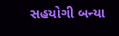સહયોગી બન્યા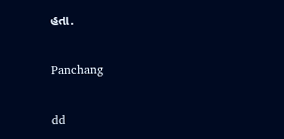હતા.

Panchang

dd